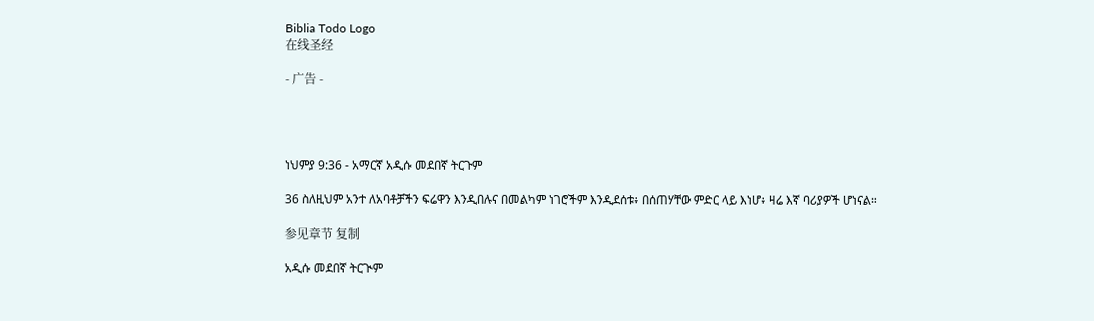Biblia Todo Logo
在线圣经

- 广告 -




ነህምያ 9:36 - አማርኛ አዲሱ መደበኛ ትርጉም

36 ስለዚህም አንተ ለአባቶቻችን ፍሬዋን እንዲበሉና በመልካም ነገሮችም እንዲደሰቱ፥ በሰጠሃቸው ምድር ላይ እነሆ፥ ዛሬ እኛ ባሪያዎች ሆነናል።

参见章节 复制

አዲሱ መደበኛ ትርጒም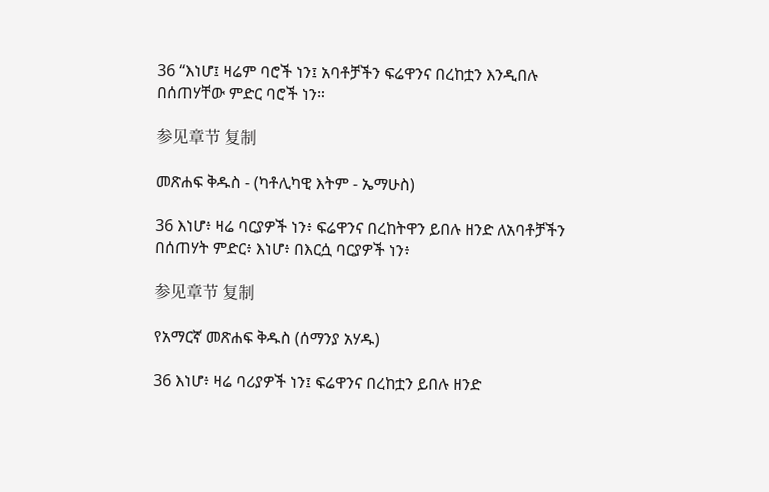36 “እነሆ፤ ዛሬም ባሮች ነን፤ አባቶቻችን ፍሬዋንና በረከቷን እንዲበሉ በሰጠሃቸው ምድር ባሮች ነን።

参见章节 复制

መጽሐፍ ቅዱስ - (ካቶሊካዊ እትም - ኤማሁስ)

36 እነሆ፥ ዛሬ ባርያዎች ነን፥ ፍሬዋንና በረከትዋን ይበሉ ዘንድ ለአባቶቻችን በሰጠሃት ምድር፥ እነሆ፥ በእርሷ ባርያዎች ነን፥

参见章节 复制

የአማርኛ መጽሐፍ ቅዱስ (ሰማንያ አሃዱ)

36 እነሆ፥ ዛሬ ባሪያዎች ነን፤ ፍሬዋንና በረከቷን ይበሉ ዘንድ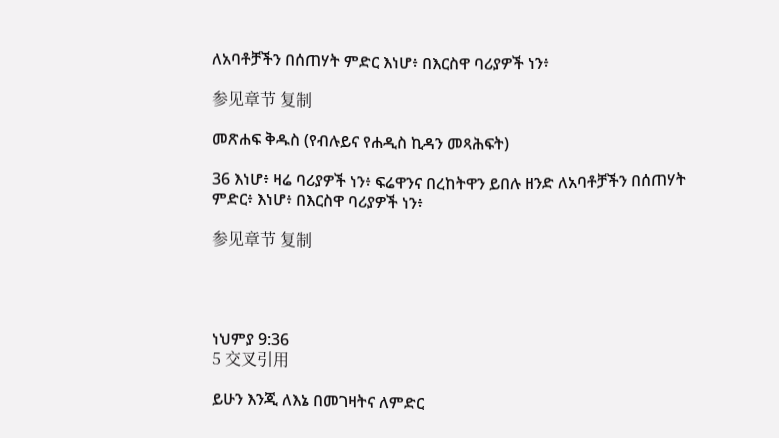ለአባቶቻችን በሰጠሃት ምድር እነሆ፥ በእርስዋ ባሪያዎች ነን፥

参见章节 复制

መጽሐፍ ቅዱስ (የብሉይና የሐዲስ ኪዳን መጻሕፍት)

36 እነሆ፥ ዛሬ ባሪያዎች ነን፥ ፍሬዋንና በረከትዋን ይበሉ ዘንድ ለአባቶቻችን በሰጠሃት ምድር፥ እነሆ፥ በእርስዋ ባሪያዎች ነን፥

参见章节 复制




ነህምያ 9:36
5 交叉引用

ይሁን እንጂ ለእኔ በመገዛትና ለምድር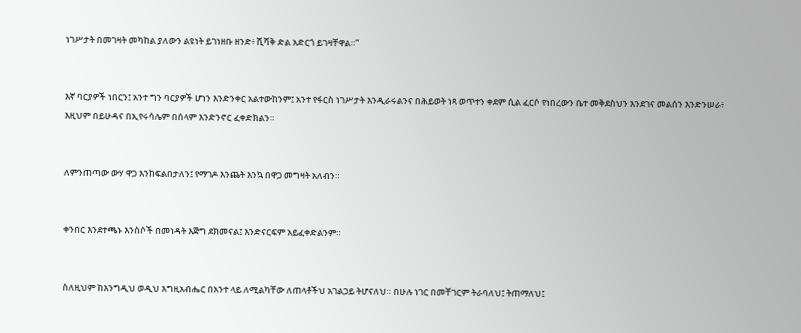ነገሥታት በመገዛት መካከል ያለውን ልዩነት ይገነዘቡ ዘንድ፥ ሺሻቅ ድል አድርጎ ይገዛቸዋል።”


እኛ ባርያዎች ነበርን፤ አንተ ግን ባርያዎች ሆነን እንድንቀር አልተውከንም፤ አንተ የፋርስ ነገሥታት እንዲራሩልንና በሕይወት ነጻ ወጥተን ቀደም ሲል ፈርሶ የነበረውን ቤተ መቅደስህን እንደገና መልሰን እንድንሠራ፥ እዚህም በይሁዳና በኢየሩሳሌም በሰላም እንድንኖር ፈቀድክልን።


ለምንጠጣው ውሃ ዋጋ እንከፍልበታለን፤ የማገዶ እንጨት እንኳ በዋጋ መግዛት አለብን።


ቀንበር እንደተጫኑ እንስሶች በመነዳት እጅግ ደክመናል፤ እንድናርፍም አይፈቀድልንም።


ስለዚህም ከእንግዲህ ወዲህ እግዚአብሔር በአንተ ላይ ለሚልካቸው ለጠላቶችህ አገልጋይ ትሆናለህ። በሁሉ ነገር በመቸገርም ትራባለህ፤ ትጠማለህ፤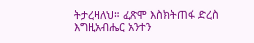ትታረዛለህ። ፈጽሞ እስክትጠፋ ድረስ እግዚአብሔር አንተን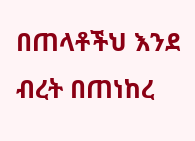በጠላቶችህ እንደ ብረት በጠነከረ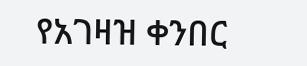የአገዛዝ ቀንበር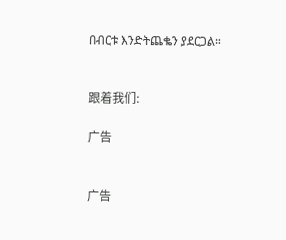በብርቱ እንድትጨቈን ያደርጋል።


跟着我们:

广告


广告